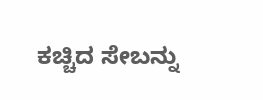ಕಚ್ಚಿದ ಸೇಬನ್ನು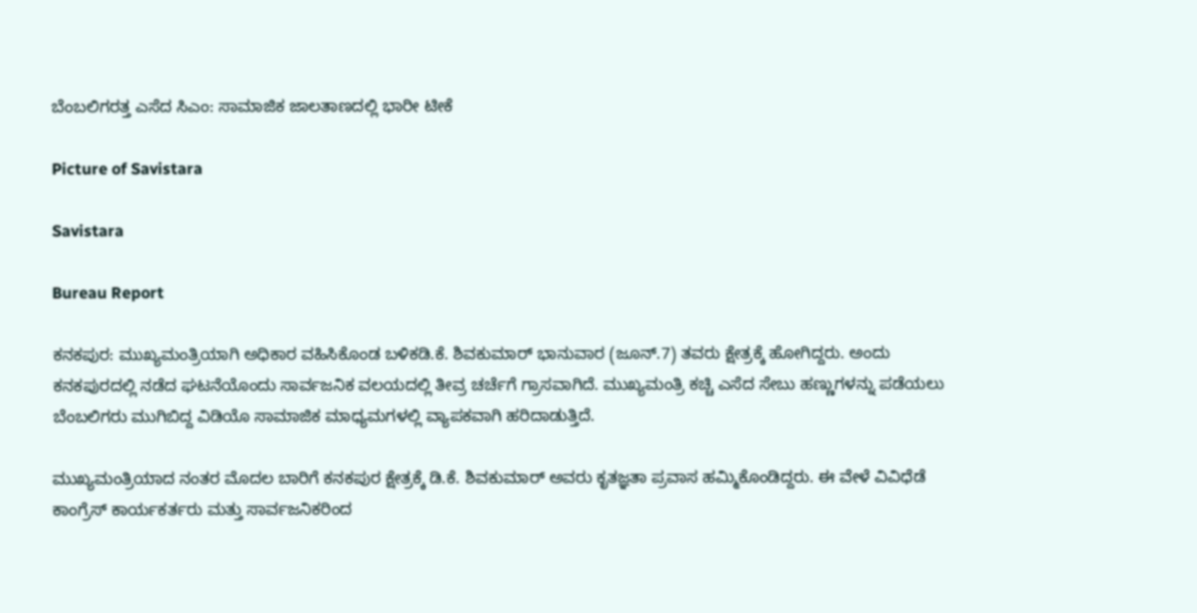ಬೆಂಬಲಿಗರತ್ತ ಎಸೆದ ಸಿಎಂ: ಸಾಮಾಜಿಕ ಜಾಲತಾಣದಲ್ಲಿ ಭಾರೀ ಟೀಕೆ

Picture of Savistara

Savistara

Bureau Report

ಕನಕಪುರ: ಮುಖ್ಯಮಂತ್ರಿಯಾಗಿ ಅಧಿಕಾರ ವಹಿಸಿಕೊಂಡ ಬಳಿಕಡಿ.ಕೆ. ಶಿವಕುಮಾ‌ರ್ ಭಾನುವಾರ (ಜೂನ್.7) ತವರು ಕ್ಷೇತ್ರಕ್ಕೆ ಹೋಗಿದ್ದರು. ಅಂದು ಕನಕಪುರದಲ್ಲಿ ನಡೆದ ಘಟನೆಯೊಂದು ಸಾರ್ವಜನಿಕ ವಲಯದಲ್ಲಿ ತೀವ್ರ ಚರ್ಚೆಗೆ ಗ್ರಾಸವಾಗಿದೆ. ಮುಖ್ಯಮಂತ್ರಿ ಕಚ್ಚಿ ಎಸೆದ ಸೇಬು ಹಣ್ಣುಗಳನ್ನು ಪಡೆಯಲು ಬೆಂಬಲಿಗರು ಮುಗಿಬಿದ್ದ ವಿಡಿಯೊ ಸಾಮಾಜಿಕ ಮಾಧ್ಯಮಗಳಲ್ಲಿ ವ್ಯಾಪಕವಾಗಿ ಹರಿದಾಡುತ್ತಿದೆ.

ಮುಖ್ಯಮಂತ್ರಿಯಾದ ನಂತರ ಮೊದಲ ಬಾರಿಗೆ ಕನಕಪುರ ಕ್ಷೇತ್ರಕ್ಕೆ ಡಿ.ಕೆ. ಶಿವಕುಮಾರ್ ಅವರು ಕೃತಜ್ಞತಾ ಪ್ರವಾಸ ಹಮ್ಮಿಕೊಂಡಿದ್ದರು. ಈ ವೇಳೆ ವಿವಿಧೆಡೆ ಕಾಂಗ್ರೆಸ್ ಕಾರ್ಯಕರ್ತರು ಮತ್ತು ಸಾರ್ವಜನಿಕರಿಂದ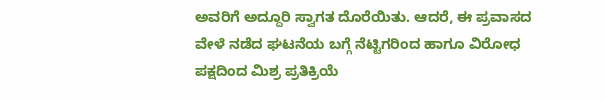ಅವರಿಗೆ ಅದ್ದೂರಿ ಸ್ವಾಗತ ದೊರೆಯಿತು. ಆದರೆ, ಈ ಪ್ರವಾಸದ ವೇಳೆ ನಡೆದ ಘಟನೆಯ ಬಗ್ಗೆ ನೆಟ್ಟಿಗರಿಂದ ಹಾಗೂ ವಿರೋಧ ಪಕ್ಷದಿಂದ ಮಿಶ್ರ ಪ್ರತಿಕ್ರಿಯೆ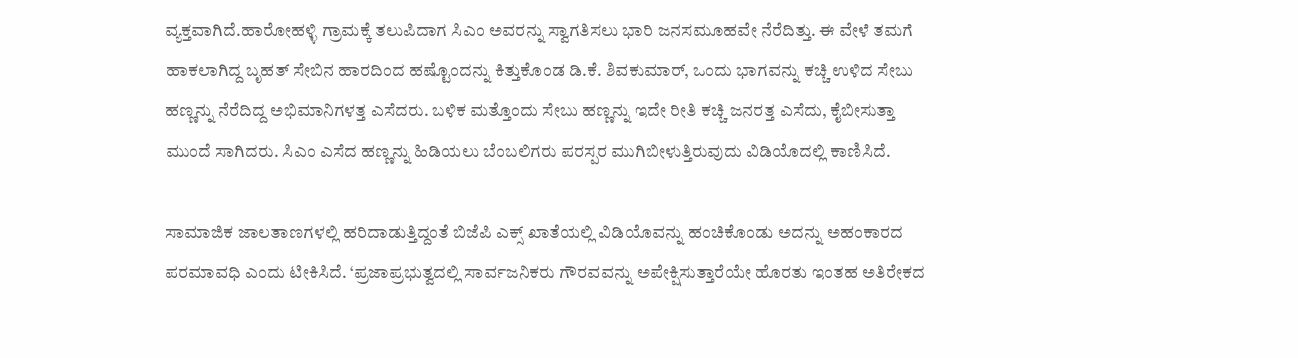ವ್ಯಕ್ತವಾಗಿದೆ.ಹಾರೋಹಳ್ಳಿ ಗ್ರಾಮಕ್ಕೆ ತಲುಪಿದಾಗ ಸಿಎಂ ಅವರನ್ನು ಸ್ವಾಗತಿಸಲು ಭಾರಿ ಜನಸಮೂಹವೇ ನೆರೆದಿತ್ತು. ಈ ವೇಳೆ ತಮಗೆ ಹಾಕಲಾಗಿದ್ದ ಬೃಹತ್ ಸೇಬಿನ ಹಾರದಿಂದ ಹಷ್ಟೊಂದನ್ನು ಕಿತ್ತುಕೊಂಡ ಡಿ.ಕೆ. ಶಿವಕುಮಾ‌ರ್, ಒಂದು ಭಾಗವನ್ನು ಕಚ್ಚಿ ಉಳಿದ ಸೇಬು ಹಣ್ಣನ್ನು ನೆರೆದಿದ್ದ ಅಭಿಮಾನಿಗಳತ್ತ ಎಸೆದರು. ಬಳಿಕ ಮತ್ತೊಂದು ಸೇಬು ಹಣ್ಣನ್ನು ಇದೇ ರೀತಿ ಕಚ್ಚಿ ಜನರತ್ತ ಎಸೆದು, ಕೈಬೀಸುತ್ತಾ ಮುಂದೆ ಸಾಗಿದರು. ಸಿಎಂ ಎಸೆದ ಹಣ್ಣನ್ನು ಹಿಡಿಯಲು ಬೆಂಬಲಿಗರು ಪರಸ್ಪರ ಮುಗಿಬೀಳುತ್ತಿರುವುದು ವಿಡಿಯೊದಲ್ಲಿ ಕಾಣಿಸಿದೆ.

ಸಾಮಾಜಿಕ ಜಾಲತಾಣಗಳಲ್ಲಿ ಹರಿದಾಡುತ್ತಿದ್ದಂತೆ ಬಿಜೆಪಿ ಎಕ್ಸ್ ಖಾತೆಯಲ್ಲಿ ವಿಡಿಯೊವನ್ನು ಹಂಚಿಕೊಂಡು ಅದನ್ನು ಅಹಂಕಾರದ ಪರಮಾವಧಿ ಎಂದು ಟೀಕಿಸಿದೆ. ‘ಪ್ರಜಾಪ್ರಭುತ್ವದಲ್ಲಿ ಸಾರ್ವಜನಿಕರು ಗೌರವವನ್ನು ಅಪೇಕ್ಷಿಸುತ್ತಾರೆಯೇ ಹೊರತು ಇಂತಹ ಅತಿರೇಕದ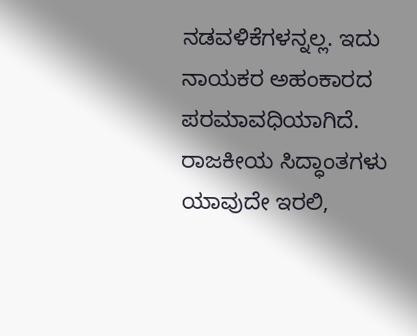ನಡವಳಿಕೆಗಳನ್ನಲ್ಲ. ಇದು ನಾಯಕರ ಅಹಂಕಾರದ ಪರಮಾವಧಿಯಾಗಿದೆ. ರಾಜಕೀಯ ಸಿದ್ಧಾಂತಗಳು ಯಾವುದೇ ಇರಲಿ,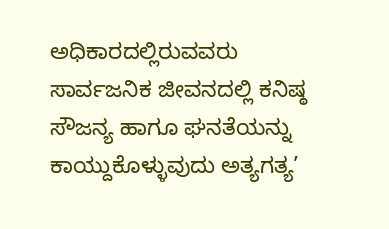ಅಧಿಕಾರದಲ್ಲಿರುವವರು ಸಾರ್ವಜನಿಕ ಜೀವನದಲ್ಲಿ ಕನಿಷ್ಠ ಸೌಜನ್ಯ ಹಾಗೂ ಘನತೆಯನ್ನು ಕಾಯ್ದುಕೊಳ್ಳುವುದು ಅತ್ಯಗತ್ಯ’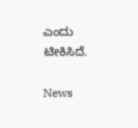ಎಂದು ಟೀಕಿಸಿದೆ.

News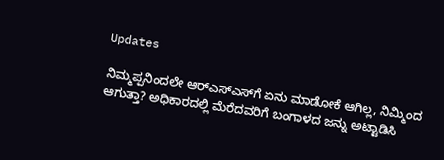Updates

ನಿಮ್ಮಪ್ಪನಿಂದಲೇ ಆರ್‌ಎಸ್‌ಎಸ್‌ಗೆ ಏನು ಮಾಡೋಕೆ ಆಗಿಲ್ಲ, ನಿಮ್ಮಿಂದ ಆಗುತ್ತಾ? ಅಧಿಕಾರದಲ್ಲಿ ಮೆರೆದವರಿಗೆ ಬಂಗಾಳದ ಜನ್ನು ಅಟ್ಟಾಡಿಸಿ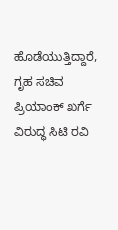ಹೊಡೆಯುತ್ತಿದ್ದಾರೆ, ಗೃಹ ಸಚಿವ ಪ್ರಿಯಾಂಕ್ ಖರ್ಗೆ ವಿರುದ್ಧ ಸಿಟಿ ರವಿ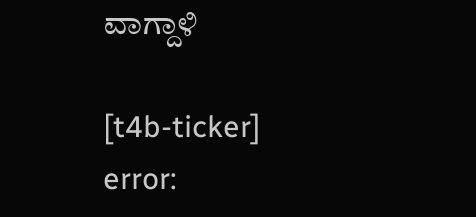ವಾಗ್ದಾಳಿ

[t4b-ticker]
error: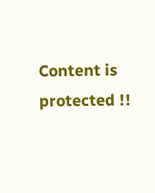Content is protected !!